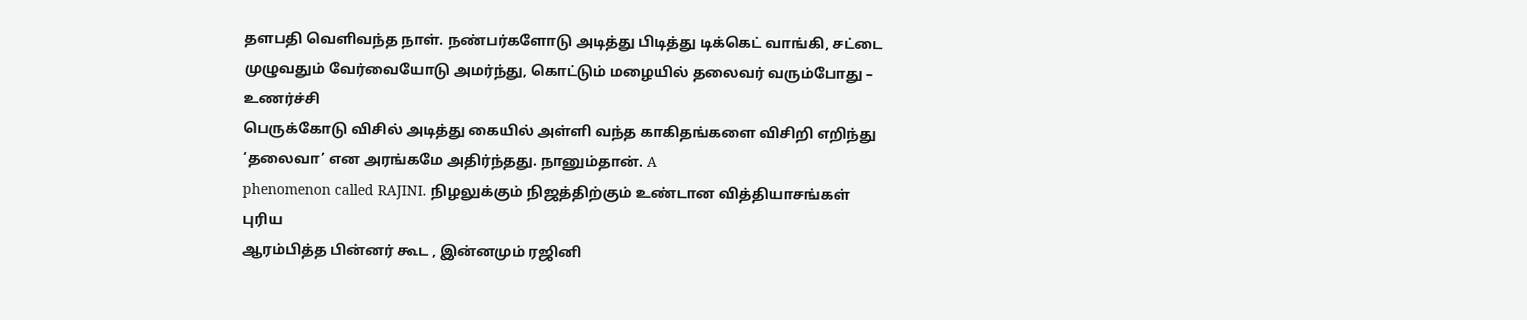தளபதி வெளிவந்த நாள். நண்பர்களோடு அடித்து பிடித்து டிக்கெட் வாங்கி, சட்டை முழுவதும் வேர்வையோடு அமர்ந்து, கொட்டும் மழையில் தலைவர் வரும்போது – உணர்ச்சி
பெருக்கோடு விசில் அடித்து கையில் அள்ளி வந்த காகிதங்களை விசிறி எறிந்து ‘தலைவா’ என அரங்கமே அதிர்ந்தது. நானும்தான். A
phenomenon called RAJINI. நிழலுக்கும் நிஜத்திற்கும் உண்டான வித்தியாசங்கள் புரிய
ஆரம்பித்த பின்னர் கூட , இன்னமும் ரஜினி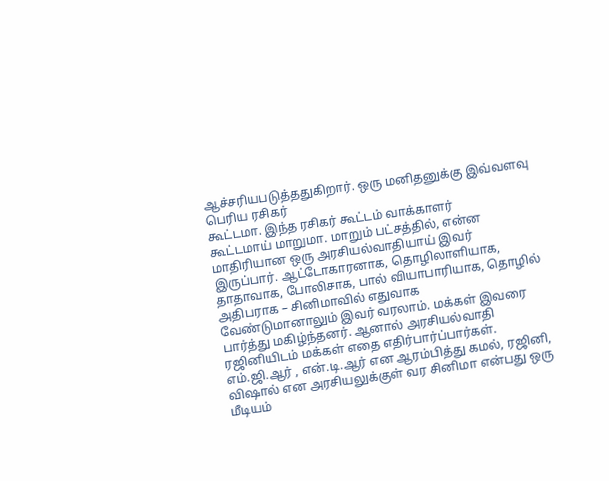ஆச்சரியபடுத்ததுகிறார். ஒரு மனிதனுக்கு இவ்வளவு பெரிய ரசிகர்
கூட்டமா. இந்த ரசிகர் கூட்டம் வாக்காளர்
கூட்டமாய் மாறுமா. மாறும் பட்சத்தில், என்ன மாதிரியான ஒரு அரசியல்வாதியாய் இவர்
இருப்பார். ஆட்டோகாரனாக, தொழிலாளியாக, தாதாவாக, போலிசாக, பால் வியாபாரியாக, தொழில் அதிபராக – சினிமாவில் எதுவாக
வேண்டுமானாலும் இவர் வரலாம். மக்கள் இவரை
பார்த்து மகிழ்ந்தனர். ஆனால் அரசியல்வாதி
ரஜினியிடம் மக்கள் எதை எதிர்பார்ப்பார்கள்.
எம்.ஜி.ஆர் , என்.டி.ஆர் என ஆரம்பித்து கமல், ரஜினி, விஷால் என அரசியலுக்குள் வர சினிமா என்பது ஒரு
மீடியம்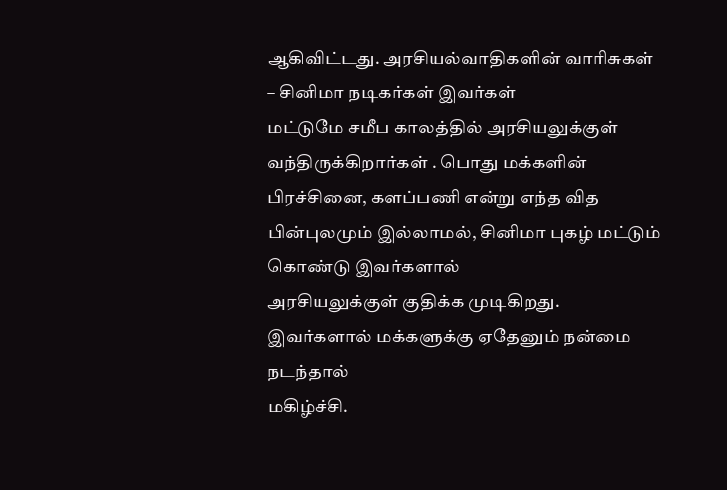ஆகிவிட்டது. அரசியல்வாதிகளின் வாரிசுகள் – சினிமா நடிகர்கள் இவர்கள்
மட்டுமே சமீப காலத்தில் அரசியலுக்குள் வந்திருக்கிறார்கள் . பொது மக்களின் பிரச்சினை, களப்பணி என்று எந்த வித பின்புலமும் இல்லாமல், சினிமா புகழ் மட்டும் கொண்டு இவர்களால்
அரசியலுக்குள் குதிக்க முடிகிறது.
இவர்களால் மக்களுக்கு ஏதேனும் நன்மை நடந்தால்
மகிழ்ச்சி.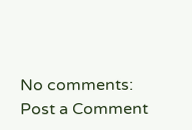No comments:
Post a Comment